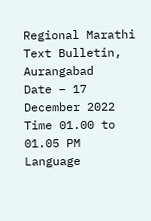Regional Marathi Text Bulletin, Aurangabad
Date – 17 December 2022
Time 01.00 to 01.05 PM
Language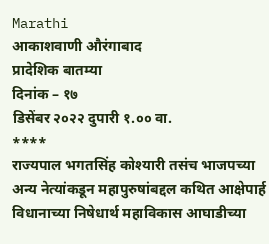Marathi
आकाशवाणी औरंगाबाद
प्रादेशिक बातम्या
दिनांक – १७
डिसेंबर २०२२ दुपारी १.०० वा.
****
राज्यपाल भगतसिंह कोश्यारी तसंच भाजपच्या
अन्य नेत्यांकडून महापुरुषांबद्दल कथित आक्षेपार्ह विधानाच्या निषेधार्थ महाविकास आघाडीच्या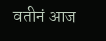वतीनं आज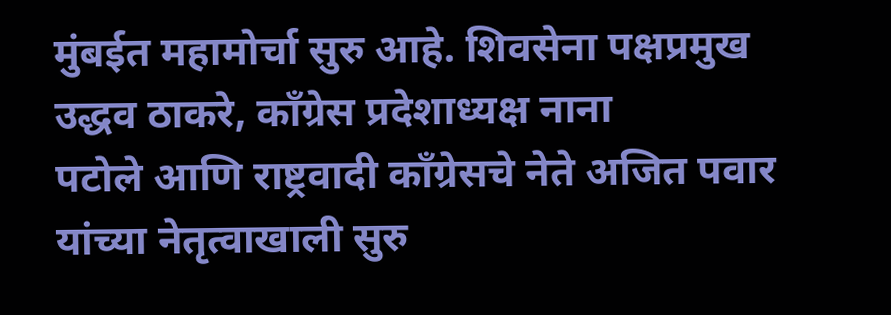मुंबईत महामोर्चा सुरु आहे. शिवसेना पक्षप्रमुख उद्धव ठाकरे, काँग्रेस प्रदेशाध्यक्ष नाना
पटोले आणि राष्ट्रवादी काँग्रेसचे नेते अजित पवार यांच्या नेतृत्वाखाली सुरु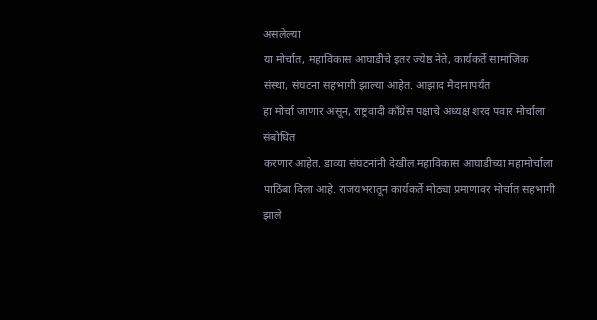असलेल्या
या मोर्चात, महाविकास आघाडीचे इतर ज्येष्ठ नेते, कार्यकर्ते सामाजिक
संस्था, संघटना सहभागी झाल्या आहेत. आझाद मैदानापर्यंत
हा मोर्चा जाणार असून, राष्ट्रवादी काँग्रेस पक्षाचे अध्यक्ष शरद पवार मोर्चाला संबोधित
करणार आहेत. डाव्या संघटनांनी देखील महाविकास आघाडीच्या महामोर्चाला
पाठिंबा दिला आहे. राजयभरातून कार्यकर्ते मोठ्या प्रमाणावर मोर्चात सहभागी झाले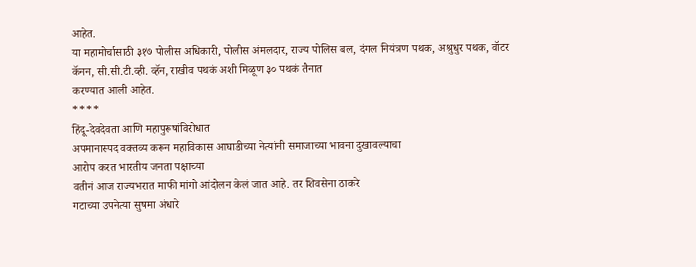आहेत.
या महामोर्चासाठी ३१७ पोलीस अधिकारी, पोलीस अंमलदार, राज्य पोलिस बल, दंगल नियंत्रण पथक, अश्रुधुर पथक, वॉटर कॅनन, सी.सी.टी.व्ही. व्हॅन, राखीव पथकं अशी मिळूण ३० पथकं तैनात
करण्यात आली आहेत.
****
हिंदू-देवदेवता आणि महापुरूषांविरोधात
अपमानास्पद वक्तव्य करून महाविकास आघाडीच्या नेत्यांनी समाजाच्या भावना दुखावल्याचा
आरोप करत भारतीय जनता पक्षाच्या
वतीनं आज राज्यभरात माफी मांगो आंदोलन केलं जात आहे. तर शिवसेना ठाकरे
गटाच्या उपनेत्या सुषमा अंधारे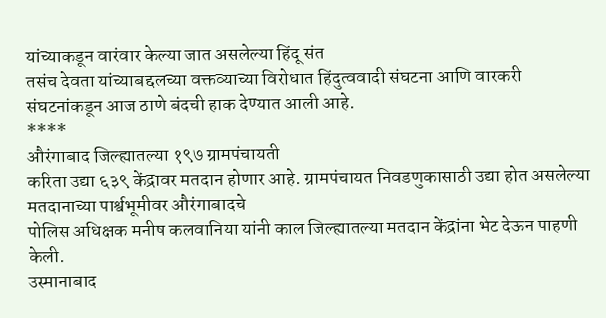यांच्याकडून वारंवार केल्या जात असलेल्या हिंदू संत
तसंच देवता यांच्याबद्दलच्या वक्तव्याच्या विरोधात हिंदुत्ववादी संघटना आणि वारकरी
संघटनांकडून आज ठाणे बंदची हाक देण्यात आली आहे.
****
औरंगाबाद जिल्ह्यातल्या १९७ ग्रामपंचायती
करिता उद्या ६३९ केंद्रावर मतदान होणार आहे. ग्रामपंचायत निवडणुकासाठी उद्या होत असलेल्या मतदानाच्या पार्श्वभूमीवर औरंगाबादचे
पोलिस अधिक्षक मनीष कलवानिया यांनी काल जिल्ह्यातल्या मतदान केंद्रांना भेट देऊन पाहणी
केली.
उस्मानाबाद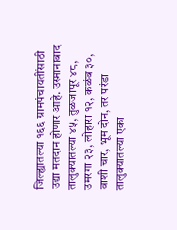जिल्ह्यातल्या १६६ ग्रामपंचायतींसाठी
उद्या मतदान होणार आहे. उस्मानाबाद तालुक्यातल्या ४५, तुळजापूर ४८, उमरगा २३, लोहारा १२, कळंब ३०, वाशी चार, भूम दोन, तर परंडा तालुक्यातल्या एका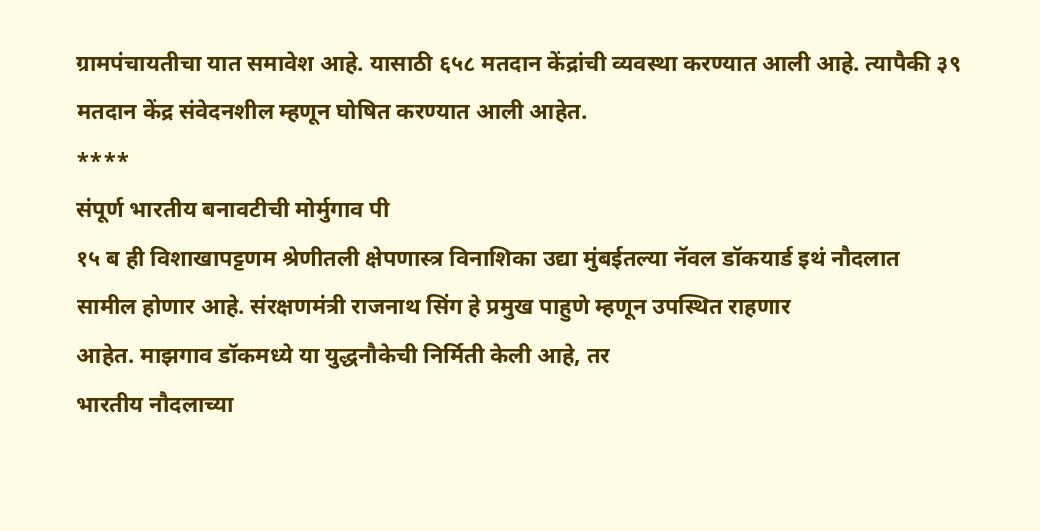ग्रामपंचायतीचा यात समावेश आहे. यासाठी ६५८ मतदान केंद्रांची व्यवस्था करण्यात आली आहे. त्यापैकी ३९ मतदान केंद्र संवेदनशील म्हणून घोषित करण्यात आली आहेत.
****
संपूर्ण भारतीय बनावटीची मोर्मुगाव पी
१५ ब ही विशाखापट्टणम श्रेणीतली क्षेपणास्त्र विनाशिका उद्या मुंबईतल्या नॅवल डॉकयार्ड इथं नौदलात
सामील होणार आहे. संरक्षणमंत्री राजनाथ सिंग हे प्रमुख पाहुणे म्हणून उपस्थित राहणार
आहेत. माझगाव डॉकमध्ये या युद्धनौकेची निर्मिती केली आहे, तर
भारतीय नौदलाच्या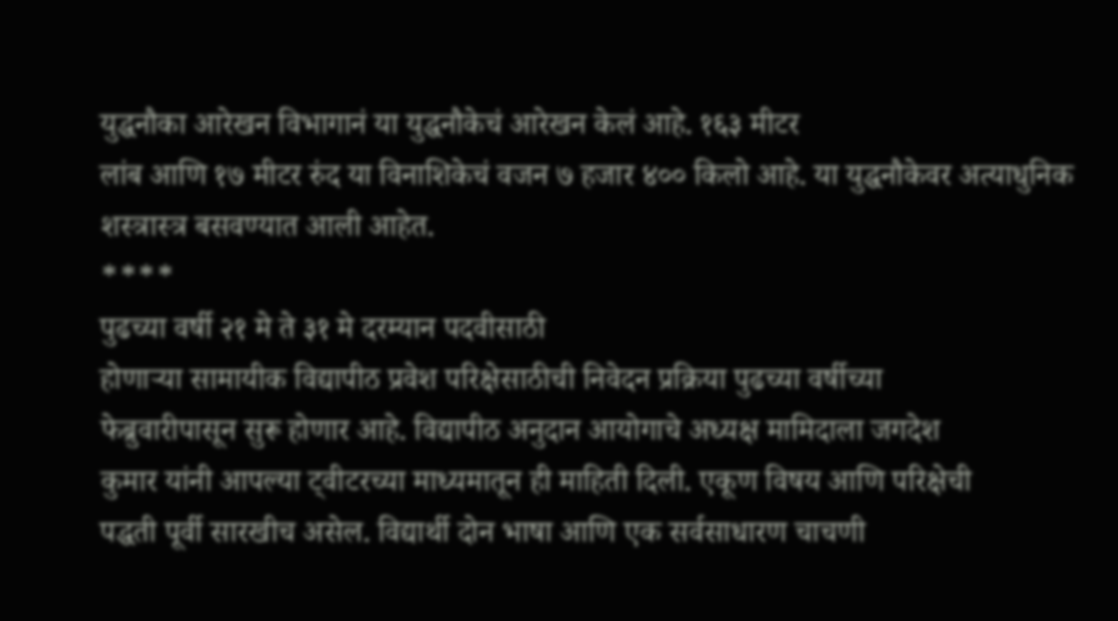युद्धनौका आरेखन विभागानं या युद्धनौकेचं आरेखन केलं आहे. १६३ मीटर
लांब आणि १७ मीटर रुंद या विनाशिकेचं वजन ७ हजार ४०० किलो आहे. या युद्धनौकेवर अत्याधुनिक
शस्त्रास्त्र बसवण्यात आली आहेत.
****
पुढच्या वर्षी २१ मे ते ३१ मे दरम्यान पदवीसाठी
होणाऱ्या सामायीक विद्यापीठ प्रवेश परिक्षेसाठीची निवेदन प्रक्रिया पुढच्या वर्षीच्या
फेब्रुवारीपासून सुरू होणार आहे. विद्यापीठ अनुदान आयोगाचे अध्यक्ष मामिदाला जगदेश
कुमार यांनी आपल्या ट्वीटरच्या माध्यमातून ही माहिती दिली. एकूण विषय आणि परिक्षेची
पद्धती पूर्वी सारखीच असेल. विद्यार्थी दोन भाषा आणि एक सर्वसाधारण चाचणी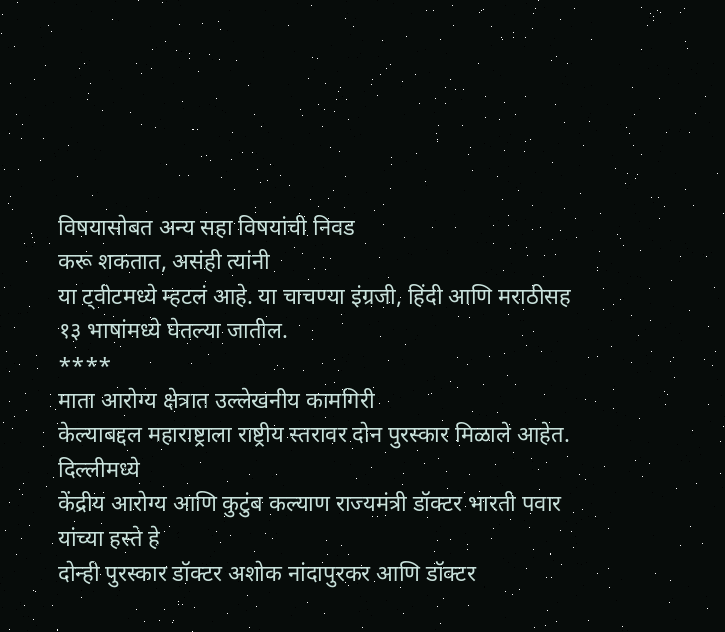विषयासोबत अन्य सहा विषयांची निवड
करू शकतात, असंही त्यांनी
या ट्वीटमध्ये म्हटलं आहे. या चाचण्या इंग्रजी, हिंदी आणि मराठीसह
१३ भाषांमध्ये घेतल्या जातील.
****
माता आरोग्य क्षेत्रात उल्लेखनीय कामगिरी
केल्याबद्दल महाराष्ट्राला राष्ट्रीय स्तरावर दोन पुरस्कार मिळाले आहेत. दिल्लीमध्ये
केंद्रीय आरोग्य आणि कुटुंब कल्याण राज्यमंत्री डॉक्टर भारती पवार यांच्या हस्ते हे
दोन्ही पुरस्कार डॉक्टर अशोक नांदापुरकर आणि डॉक्टर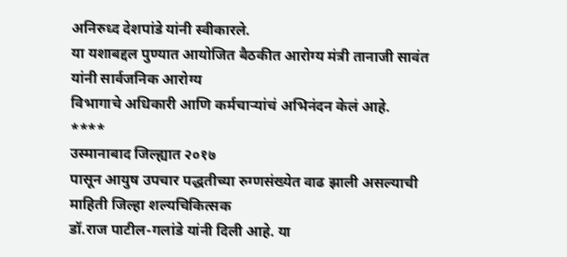अनिरुध्द देशपांडे यांनी स्वीकारले.
या यशाबद्दल पुण्यात आयोजित बैठकीत आरोग्य मंत्री तानाजी सावंत यांनी सार्वजनिक आरोग्य
विभागाचे अधिकारी आणि कर्मचाऱ्यांचं अभिनंदन केलं आहे.
****
उस्मानाबाद जिल्ह्यात २०१७
पासून आयुष उपचार पद्धतीच्या रुग्णसंख्येत वाढ झाली असल्याची माहिती जिल्हा शल्यचिकित्सक
डॉ.राज पाटील-गलांडे यांनी दिली आहे. या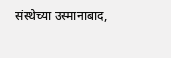संस्थेच्या उस्मानाबाद,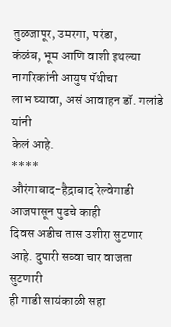तुळजापूर, उमरगा, परंडा,
कंळंब, भूम आणि वाशी इथल्या नागरिकांनी आयुष पॅथीचा
लाभ घ्यावा, असं आवाहन डॉ. गलांडे यांनी
केलं आहे.
****
औरंगाबाद-हैद्राबाद रेल्वेगाडी आजपासून पुढचे काही
दिवस अडीच तास उशीरा सुटणार आहे. दुपारी सव्वा चार वाजता सुटणारी
ही गाडी सायंकाळी सहा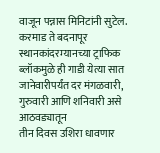वाजून पन्नास मिनिटांनी सुटेल. करमाड ते बदनापूर स्थानकांदरम्यानच्या ट्राफिक ब्लॉकमुळे ही गाडी येत्या सात
जानेवारीपर्यंत दर मंगळवारी, गुरुवारी आणि शनिवारी असे आठवड्यातून
तीन दिवस उशिरा धावणार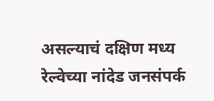असल्याचं दक्षिण मध्य रेल्वेच्या नांदेड जनसंपर्क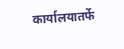कार्यालयातर्फे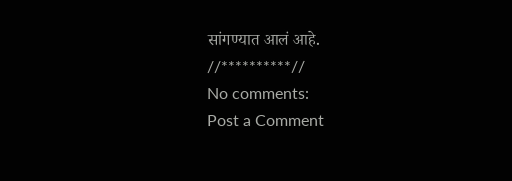सांगण्यात आलं आहे.
//**********//
No comments:
Post a Comment